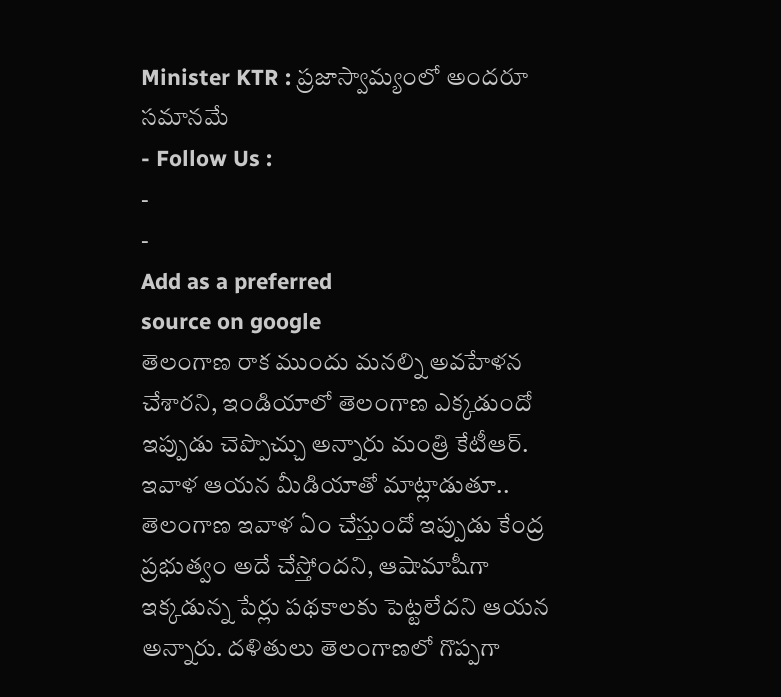Minister KTR : ప్రజాస్వామ్యంలో అందరూ సమానమే
- Follow Us :
-
-
Add as a preferred
source on google
తెలంగాణ రాక ముందు మనల్ని అవహేళన చేశారని, ఇండియాలో తెలంగాణ ఎక్కడుందో ఇప్పుడు చెప్పొచ్చు అన్నారు మంత్రి కేటీఆర్. ఇవాళ ఆయన మీడియాతో మాట్లాడుతూ.. తెలంగాణ ఇవాళ ఏం చేస్తుందో ఇప్పుడు కేంద్ర ప్రభుత్వం అదే చేస్తోందని, ఆషామాషీగా ఇక్కడున్న పేర్లు పథకాలకు పెట్టలేదని ఆయన అన్నారు. దళితులు తెలంగాణలో గొప్పగా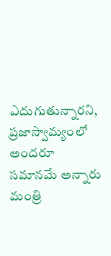ఎదుగుతున్నారని, ప్రజాస్వామ్యంలో అందరూ సమానమే అన్నారు మంత్రి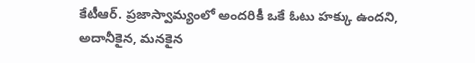కేటీఆర్. ప్రజాస్వామ్యంలో అందరికీ ఒకే ఓటు హక్కు ఉందని, అదానీకైన, మనకైన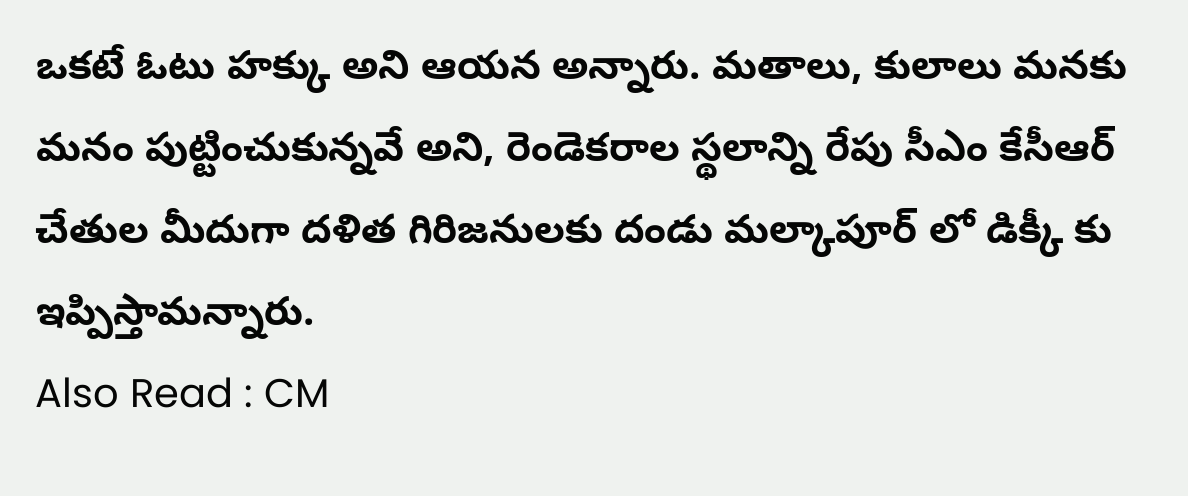ఒకటే ఓటు హక్కు అని ఆయన అన్నారు. మతాలు, కులాలు మనకు మనం పుట్టించుకున్నవే అని, రెండెకరాల స్థలాన్ని రేపు సీఎం కేసీఆర్ చేతుల మీదుగా దళిత గిరిజనులకు దండు మల్కాపూర్ లో డిక్కీ కు ఇప్పిస్తామన్నారు.
Also Read : CM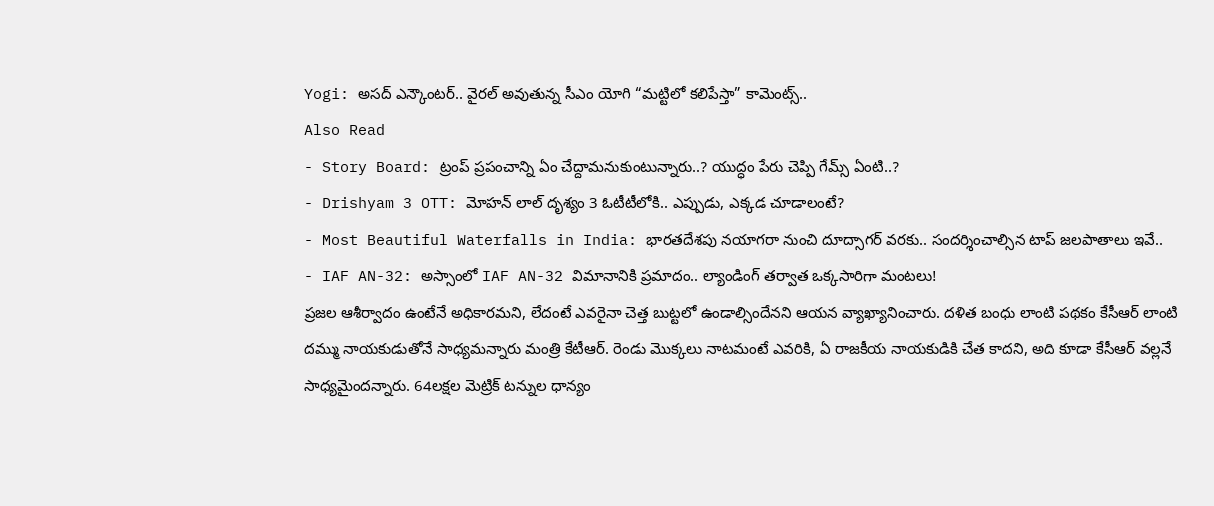Yogi: అసద్ ఎన్కౌంటర్.. వైరల్ అవుతున్న సీఎం యోగి “మట్టిలో కలిపేస్తా” కామెంట్స్..
Also Read
- Story Board: ట్రంప్ ప్రపంచాన్ని ఏం చేద్దామనుకుంటున్నారు..? యుద్ధం పేరు చెప్పి గేమ్స్ ఏంటి..?
- Drishyam 3 OTT: మోహన్ లాల్ దృశ్యం 3 ఓటీటీలోకి.. ఎప్పుడు, ఎక్కడ చూడాలంటే?
- Most Beautiful Waterfalls in India: భారతదేశపు నయాగరా నుంచి దూద్సాగర్ వరకు.. సందర్శించాల్సిన టాప్ జలపాతాలు ఇవే..
- IAF AN-32: అస్సాంలో IAF AN-32 విమానానికి ప్రమాదం.. ల్యాండింగ్ తర్వాత ఒక్కసారిగా మంటలు!
ప్రజల ఆశీర్వాదం ఉంటేనే అధికారమని, లేదంటే ఎవరైనా చెత్త బుట్టలో ఉండాల్సిందేనని ఆయన వ్యాఖ్యానించారు. దళిత బంధు లాంటి పథకం కేసీఆర్ లాంటి దమ్ము నాయకుడుతోనే సాధ్యమన్నారు మంత్రి కేటీఆర్. రెండు మొక్కలు నాటమంటే ఎవరికి, ఏ రాజకీయ నాయకుడికి చేత కాదని, అది కూడా కేసీఆర్ వల్లనే సాధ్యమైందన్నారు. 64లక్షల మెట్రిక్ టన్నుల ధాన్యం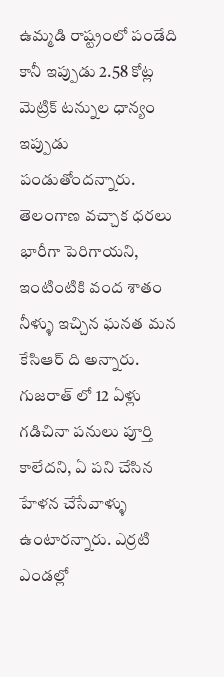ఉమ్మడి రాష్ట్రంలో పండేది కానీ ఇప్పుడు 2.58 కోట్ల మెట్రిక్ టన్నుల ధాన్యం ఇప్పుడు పండుతోందన్నారు. తెలంగాణ వచ్చాక ధరలు భారీగా పెరిగాయని, ఇంటింటికి వంద శాతం నీళ్ళు ఇచ్చిన ఘనత మన కేసిఆర్ ది అన్నారు. గుజరాత్ లో 12 ఏళ్లు గడిచినా పనులు పూర్తి కాలేదని, ఏ పని చేసిన హేళన చేసేవాళ్ళు ఉంటారన్నారు. ఎర్రటి ఎండల్లో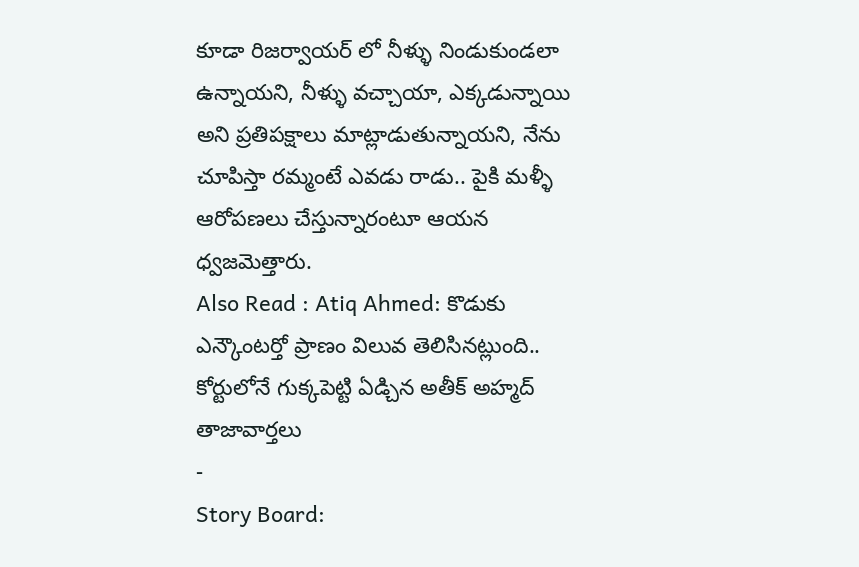కూడా రిజర్వాయర్ లో నీళ్ళు నిండుకుండలా ఉన్నాయని, నీళ్ళు వచ్చాయా, ఎక్కడున్నాయి అని ప్రతిపక్షాలు మాట్లాడుతున్నాయని, నేను చూపిస్తా రమ్మంటే ఎవడు రాడు.. పైకి మళ్ళీ ఆరోపణలు చేస్తున్నారంటూ ఆయన ధ్వజమెత్తారు.
Also Read : Atiq Ahmed: కొడుకు ఎన్కౌంటర్తో ప్రాణం విలువ తెలిసినట్లుంది.. కోర్టులోనే గుక్కపెట్టి ఏడ్చిన అతీక్ అహ్మద్
తాజావార్తలు
-
Story Board: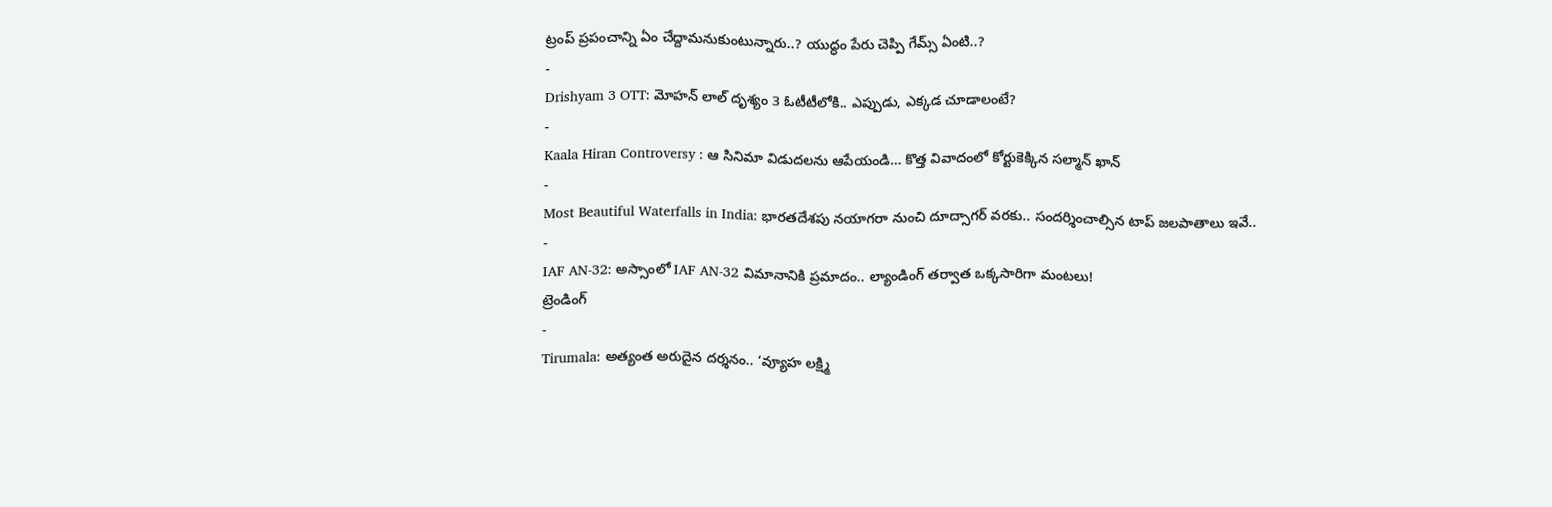ట్రంప్ ప్రపంచాన్ని ఏం చేద్దామనుకుంటున్నారు..? యుద్ధం పేరు చెప్పి గేమ్స్ ఏంటి..?
-
Drishyam 3 OTT: మోహన్ లాల్ దృశ్యం 3 ఓటీటీలోకి.. ఎప్పుడు, ఎక్కడ చూడాలంటే?
-
Kaala Hiran Controversy : ఆ సినిమా విడుదలను ఆపేయండి… కొత్త వివాదంలో కోర్టుకెక్కిన సల్మాన్ ఖాన్
-
Most Beautiful Waterfalls in India: భారతదేశపు నయాగరా నుంచి దూద్సాగర్ వరకు.. సందర్శించాల్సిన టాప్ జలపాతాలు ఇవే..
-
IAF AN-32: అస్సాంలో IAF AN-32 విమానానికి ప్రమాదం.. ల్యాండింగ్ తర్వాత ఒక్కసారిగా మంటలు!
ట్రెండింగ్
-
Tirumala: అత్యంత అరుదైన దర్శనం.. ‘వ్యూహ లక్ష్మి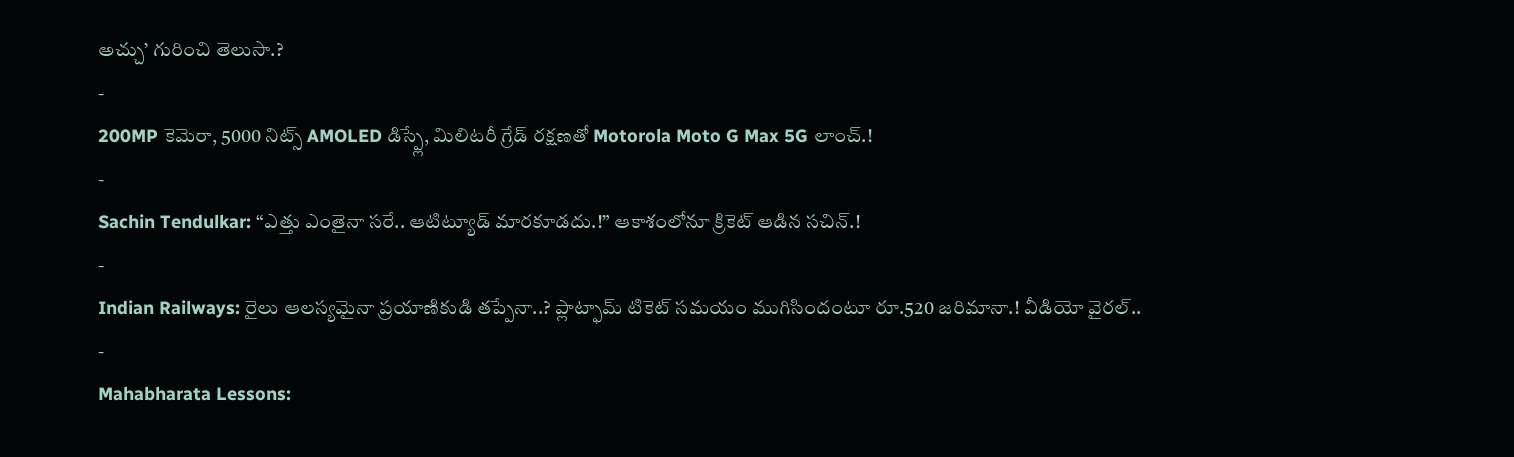అచ్చు’ గురించి తెలుసా.?
-
200MP కెమెరా, 5000 నిట్స్ AMOLED డిస్ప్లే, మిలిటరీ గ్రేడ్ రక్షణతో Motorola Moto G Max 5G లాంచ్.!
-
Sachin Tendulkar: “ఎత్తు ఎంతైనా సరే.. ఆటిట్యూడ్ మారకూడదు.!” ఆకాశంలోనూ క్రికెట్ ఆడిన సచిన్.!
-
Indian Railways: రైలు ఆలస్యమైనా ప్రయాణికుడి తప్పేనా..? ప్లాట్ఫామ్ టికెట్ సమయం ముగిసిందంటూ రూ.520 జరిమానా.! వీడియో వైరల్..
-
Mahabharata Lessons: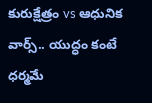కురుక్షేత్రం vs ఆధునిక వార్స్.. యుద్ధం కంటే ధర్మమే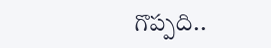గొప్పది..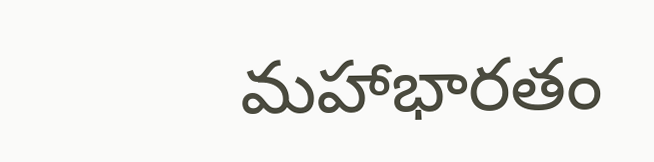మహాభారతం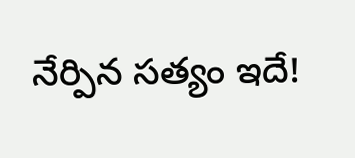నేర్పిన సత్యం ఇదే!